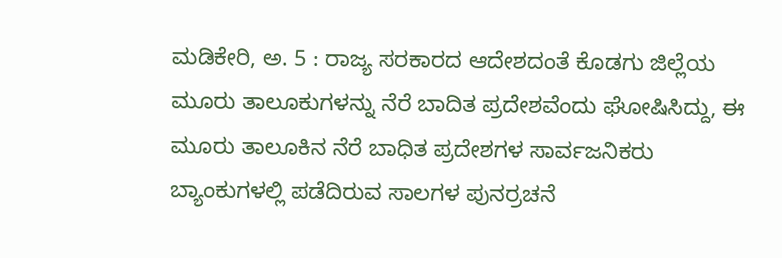ಮಡಿಕೇರಿ, ಅ. 5 : ರಾಜ್ಯ ಸರಕಾರದ ಆದೇಶದಂತೆ ಕೊಡಗು ಜಿಲ್ಲೆಯ ಮೂರು ತಾಲೂಕುಗಳನ್ನು ನೆರೆ ಬಾದಿತ ಪ್ರದೇಶವೆಂದು ಘೋಷಿಸಿದ್ದು, ಈ ಮೂರು ತಾಲೂಕಿನ ನೆರೆ ಬಾಧಿತ ಪ್ರದೇಶಗಳ ಸಾರ್ವಜನಿಕರು ಬ್ಯಾಂಕುಗಳಲ್ಲಿ ಪಡೆದಿರುವ ಸಾಲಗಳ ಪುನರ್‍ರಚನೆ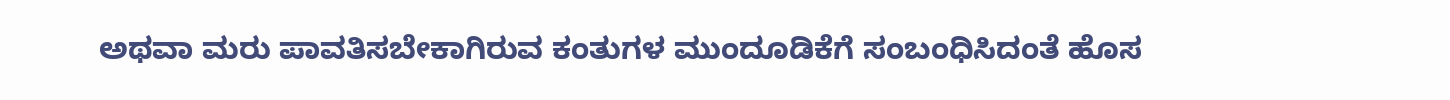ಅಥವಾ ಮರು ಪಾವತಿಸಬೇಕಾಗಿರುವ ಕಂತುಗಳ ಮುಂದೂಡಿಕೆಗೆ ಸಂಬಂಧಿಸಿದಂತೆ ಹೊಸ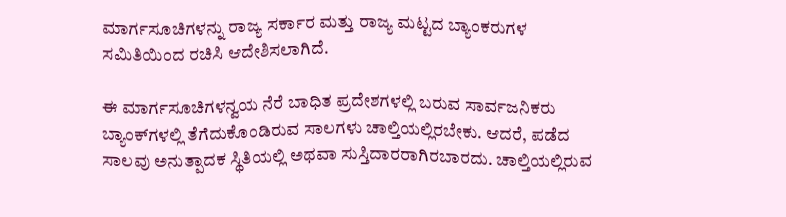ಮಾರ್ಗಸೂಚಿಗಳನ್ನು ರಾಜ್ಯ ಸರ್ಕಾರ ಮತ್ತು ರಾಜ್ಯ ಮಟ್ಟದ ಬ್ಯಾಂಕರುಗಳ ಸಮಿತಿಯಿಂದ ರಚಿಸಿ ಆದೇಶಿಸಲಾಗಿದೆ.

ಈ ಮಾರ್ಗಸೂಚಿಗಳನ್ವಯ ನೆರೆ ಬಾಧಿತ ಪ್ರದೇಶಗಳಲ್ಲಿ ಬರುವ ಸಾರ್ವಜನಿಕರು ಬ್ಯಾಂಕ್‍ಗಳಲ್ಲಿ ತೆಗೆದುಕೊಂಡಿರುವ ಸಾಲಗಳು ಚಾಲ್ತಿಯಲ್ಲಿರಬೇಕು. ಆದರೆ, ಪಡೆದ ಸಾಲವು ಅನುತ್ಪಾದಕ ಸ್ಥಿತಿಯಲ್ಲಿ ಅಥವಾ ಸುಸ್ತಿದಾರರಾಗಿರಬಾರದು. ಚಾಲ್ತಿಯಲ್ಲಿರುವ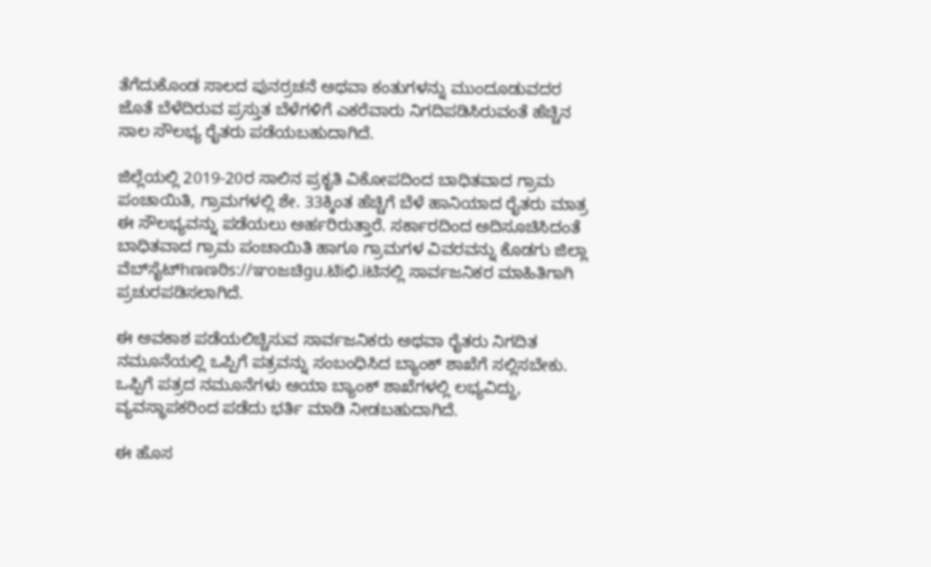ತೆಗೆದುಕೊಂಡ ಸಾಲದ ಪುನರ್‍ರಚನೆ ಅಥವಾ ಕಂತುಗಳನ್ನು ಮುಂದೂಡುವದರ ಜೊತೆ ಬೆಳೆದಿರುವ ಪ್ರಸ್ತುತ ಬೆಳೆಗಳಿಗೆ ಎಕರೆವಾರು ನಿಗದಿಪಡಿಸಿರುವಂತೆ ಹೆಚ್ಚಿನ ಸಾಲ ಸೌಲಭ್ಯ ರೈತರು ಪಡೆಯಬಹುದಾಗಿದೆ.

ಜಿಲ್ಲೆಯಲ್ಲಿ 2019-20ರ ಸಾಲಿನ ಪ್ರಕೃತಿ ವಿಕೋಪದಿಂದ ಬಾಧಿತವಾದ ಗ್ರಾಮ ಪಂಚಾಯಿತಿ, ಗ್ರಾಮಗಳಲ್ಲಿ ಶೇ. 33ಕ್ಕಿಂತ ಹೆಚ್ಚಿಗೆ ಬೆಳೆ ಹಾನಿಯಾದ ರೈತರು ಮಾತ್ರ ಈ ಸೌಲಭ್ಯವನ್ನು ಪಡೆಯಲು ಅರ್ಹರಿರುತ್ತಾರೆ. ಸರ್ಕಾರದಿಂದ ಅದಿಸೂಚಿಸಿದಂತೆ ಬಾಧಿತವಾದ ಗ್ರಾಮ ಪಂಚಾಯಿತಿ ಹಾಗೂ ಗ್ರಾಮಗಳ ವಿವರವನ್ನು ಕೊಡಗು ಜಿಲ್ಲಾ ವೆಬ್‍ಸೈಟ್hಣಣಠಿs://ಞoಜಚಿgu.ಟಿiಛಿ.iಟಿನಲ್ಲಿ ಸಾರ್ವಜನಿಕರ ಮಾಹಿತಿಗಾಗಿ ಪ್ರಚುರಪಡಿಸಲಾಗಿದೆ.

ಈ ಅವಕಾಶ ಪಡೆಯಲಿಚ್ಚಿಸುವ ಸಾರ್ವಜನಿಕರು ಅಥವಾ ರೈತರು ನಿಗದಿತ ನಮೂನೆಯಲ್ಲಿ ಒಪ್ಪಿಗೆ ಪತ್ರವನ್ನು ಸಂಬಂಧಿಸಿದ ಬ್ಯಾಂಕ್ ಶಾಖೆಗೆ ಸಲ್ಲಿಸಬೇಕು. ಒಪ್ಪಿಗೆ ಪತ್ರದ ನಮೂನೆಗಳು ಆಯಾ ಬ್ಯಾಂಕ್ ಶಾಖೆಗಳಲ್ಲಿ ಲಭ್ಯವಿದ್ದು, ವ್ಯವಸ್ಥಾಪಕರಿಂದ ಪಡೆದು ಭರ್ತಿ ಮಾಡಿ ನೀಡಬಹುದಾಗಿದೆ.

ಈ ಹೊಸ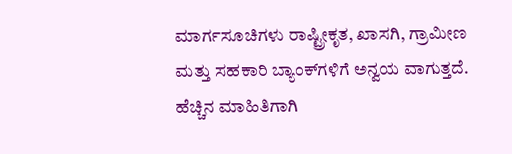ಮಾರ್ಗಸೂಚಿಗಳು ರಾಷ್ಟ್ರೀಕೃತ, ಖಾಸಗಿ, ಗ್ರಾಮೀಣ ಮತ್ತು ಸಹಕಾರಿ ಬ್ಯಾಂಕ್‍ಗಳಿಗೆ ಅನ್ವಯ ವಾಗುತ್ತದೆ. ಹೆಚ್ಚಿನ ಮಾಹಿತಿಗಾಗಿ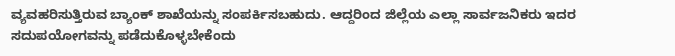ವ್ಯವಹರಿಸುತ್ತಿರುವ ಬ್ಯಾಂಕ್ ಶಾಖೆಯನ್ನು ಸಂಪರ್ಕಿಸಬಹುದು. ಆದ್ದರಿಂದ ಜಿಲ್ಲೆಯ ಎಲ್ಲಾ ಸಾರ್ವಜನಿಕರು ಇದರ ಸದುಪಯೋಗವನ್ನು ಪಡೆದುಕೊಳ್ಳಬೇಕೆಂದು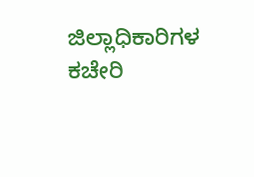ಜಿಲ್ಲಾಧಿಕಾರಿಗಳ ಕಚೇರಿ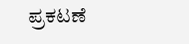ಪ್ರಕಟಣೆ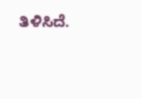ತಿಳಿಸಿದೆ.